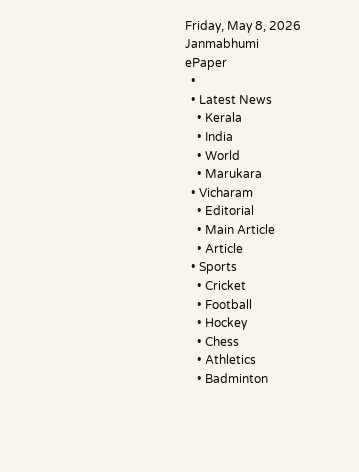Friday, May 8, 2026
Janmabhumi
ePaper
  •
  • Latest News
    • Kerala
    • India
    • World
    • Marukara
  • Vicharam
    • Editorial
    • Main Article
    • Article
  • Sports
    • Cricket
    • Football
    • Hockey
    • Chess
    • Athletics
    • Badminton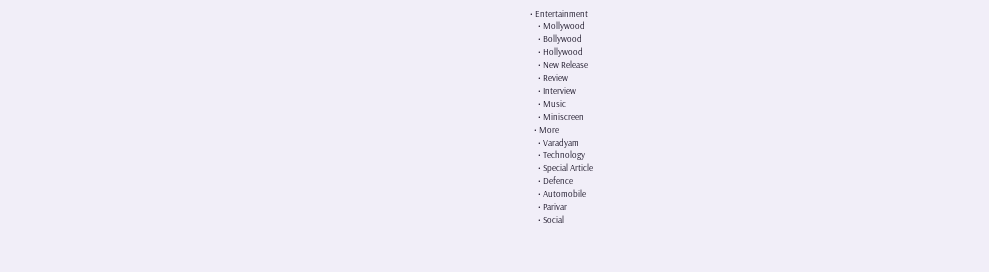• Entertainment
    • Mollywood
    • Bollywood
    • Hollywood
    • New Release
    • Review
    • Interview
    • Music
    • Miniscreen
  • More
    • Varadyam
    • Technology
    • Special Article
    • Defence
    • Automobile
    • Parivar
    • Social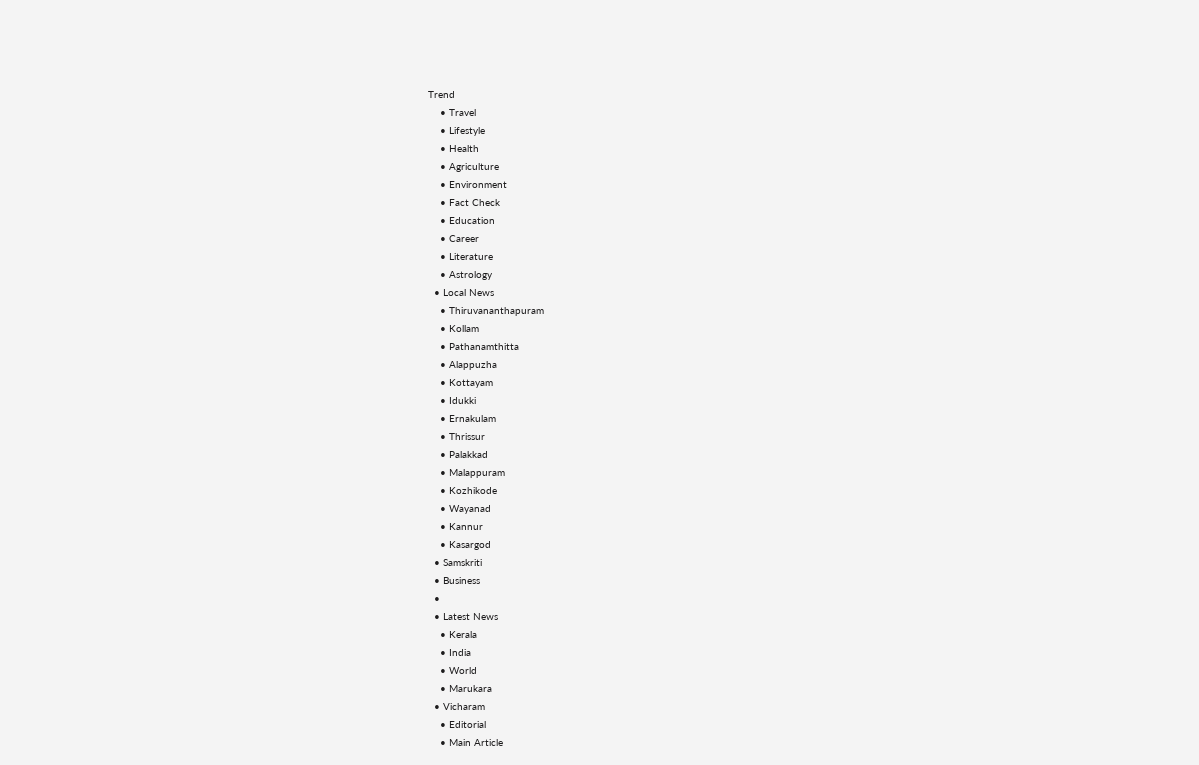Trend
    • Travel
    • Lifestyle
    • Health
    • Agriculture
    • Environment
    • Fact Check
    • Education
    • Career
    • Literature
    • Astrology
  • Local News
    • Thiruvananthapuram
    • Kollam
    • Pathanamthitta
    • Alappuzha
    • Kottayam
    • Idukki
    • Ernakulam
    • Thrissur
    • Palakkad
    • Malappuram
    • Kozhikode
    • Wayanad
    • Kannur
    • Kasargod
  • Samskriti
  • Business
  •
  • Latest News
    • Kerala
    • India
    • World
    • Marukara
  • Vicharam
    • Editorial
    • Main Article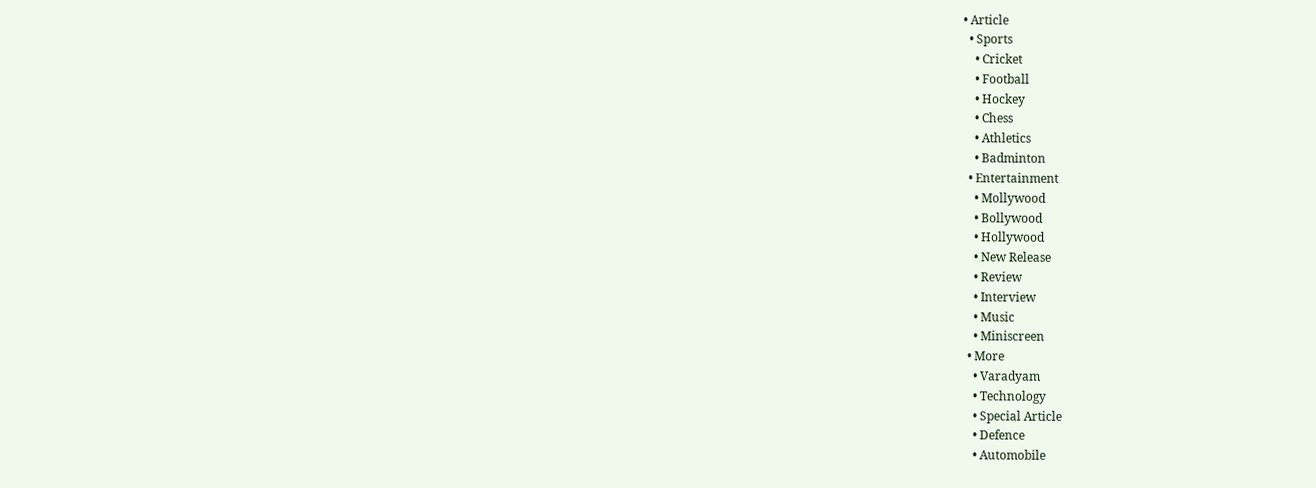• Article
  • Sports
    • Cricket
    • Football
    • Hockey
    • Chess
    • Athletics
    • Badminton
  • Entertainment
    • Mollywood
    • Bollywood
    • Hollywood
    • New Release
    • Review
    • Interview
    • Music
    • Miniscreen
  • More
    • Varadyam
    • Technology
    • Special Article
    • Defence
    • Automobile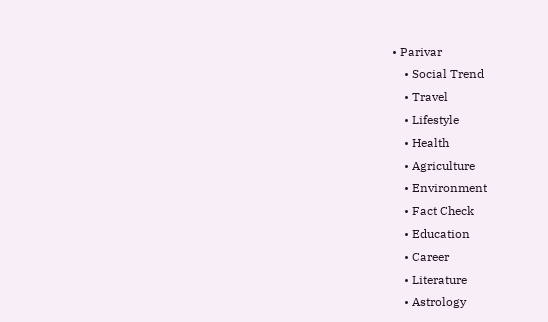• Parivar
    • Social Trend
    • Travel
    • Lifestyle
    • Health
    • Agriculture
    • Environment
    • Fact Check
    • Education
    • Career
    • Literature
    • Astrology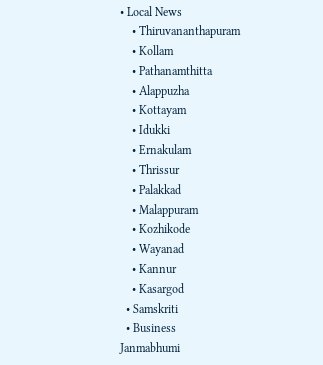• Local News
    • Thiruvananthapuram
    • Kollam
    • Pathanamthitta
    • Alappuzha
    • Kottayam
    • Idukki
    • Ernakulam
    • Thrissur
    • Palakkad
    • Malappuram
    • Kozhikode
    • Wayanad
    • Kannur
    • Kasargod
  • Samskriti
  • Business
Janmabhumi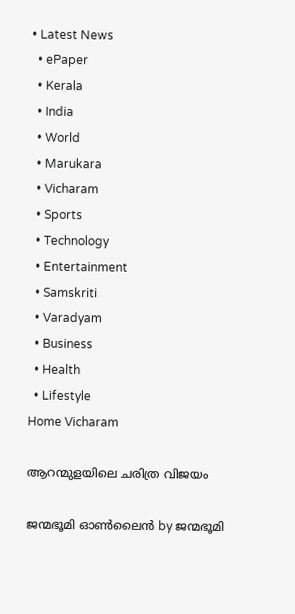• Latest News
  • ePaper
  • Kerala
  • India
  • World
  • Marukara
  • Vicharam
  • Sports
  • Technology
  • Entertainment
  • Samskriti
  • Varadyam
  • Business
  • Health
  • Lifestyle
Home Vicharam

ആറന്മുളയിലെ ചരിത്ര വിജയം

ജന്മഭൂമി ഓണ്‍ലൈന്‍ by ജന്മഭൂമി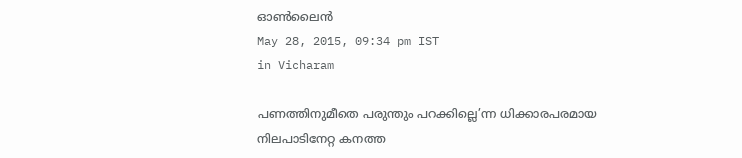ഓണ്‍ലൈന്‍
May 28, 2015, 09:34 pm IST
in Vicharam

പണത്തിനുമീതെ പരുന്തും പറക്കില്ലെ’ന്ന ധിക്കാരപരമായ നിലപാടിനേറ്റ കനത്ത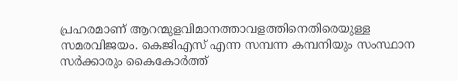പ്രഹരമാണ് ആറന്മുളവിമാനത്താവളത്തിനെതിരെയുള്ള സമരവിജയം. കെജിഎസ് എന്ന സമ്പന്ന കമ്പനിയും സംസ്ഥാന സര്‍ക്കാരും കൈകോര്‍ത്ത്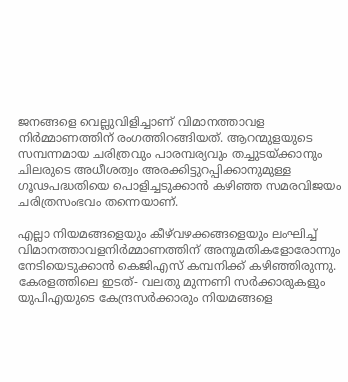ജനങ്ങളെ വെല്ലുവിളിച്ചാണ് വിമാനത്താവള നിര്‍മ്മാണത്തിന് രംഗത്തിറങ്ങിയത്. ആറന്മുളയുടെ സമ്പന്നമായ ചരിത്രവും പാരമ്പര്യവും തച്ചുടയ്‌ക്കാനും ചിലരുടെ അധീശത്വം അരക്കിട്ടുറപ്പിക്കാനുമുള്ള ഗൂഢപദ്ധതിയെ പൊളിച്ചടുക്കാന്‍ കഴിഞ്ഞ സമരവിജയം ചരിത്രസംഭവം തന്നെയാണ്.

എല്ലാ നിയമങ്ങളെയും കീഴ്‌വഴക്കങ്ങളെയും ലംഘിച്ച് വിമാനത്താവളനിര്‍മ്മാണത്തിന് അനുമതികളോരോന്നും നേടിയെടുക്കാന്‍ കെജിഎസ് കമ്പനിക്ക് കഴിഞ്ഞിരുന്നു. കേരളത്തിലെ ഇടത്- വലതു മുന്നണി സര്‍ക്കാരുകളും യുപിഎയുടെ കേന്ദ്രസര്‍ക്കാരും നിയമങ്ങളെ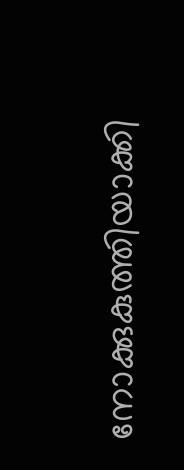നോക്കുകുത്തിയാക്കി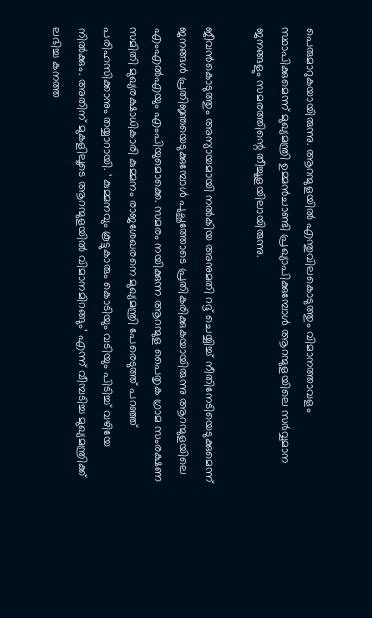പെരുമാറുകയായിരുന്നു. ആറന്മുളയില്‍ എന്തുവിലകൊടുത്തും വിമാനത്താവളം സ്ഥാപിക്കുമെന്ന് മുഖ്യമന്ത്രി ഉമ്മന്‍ചാണ്ടി പ്രഖ്യാപിക്കുമ്പോള്‍ ആറന്മുളയിലെ സര്‍വ്വമാന ജനങ്ങളും സമരത്തിന്റെ തീച്ചൂളയിലായിരുന്നു.

ജീവന്‍കൊടുത്തും അന്യായമായി നല്‍കിയ അനുമതി റദ്ദ് ചെയ്യിച്ച് നീതിനേടിയെടുക്കുമെന്ന് ജനങ്ങള്‍ പ്രതിജ്ഞയെടുക്കുമ്പോള്‍ പുച്ഛത്തോടെ പ്രതികരിക്കുകയായിരുന്നു ആറന്മുളയിലെ എംഎല്‍എയും എംപിയുമൊക്കെ. സമരം നയിക്കുന്ന ആറന്മുള പൈതൃക ഗ്രാമ സംരക്ഷണ സമിതി മുഖ്യരക്ഷാധികാരി കുമ്മനം രാജശേഖരനെ മുഖ്യമന്ത്രി പേരെടുത്ത് പറഞ്ഞ് പരിഹസിക്കാനും തയ്യാറായി. ‘ കുമ്മനവും കൂട്ടുകാരും കൊടിയും വടിയും പിടിച്ച് വഴിയേ നില്‍ക്കും. അതിന് മുകളിലൂടെ ആറന്മുളയില്‍ വിമാനമിറങ്ങും’ എന്ന് വീമ്പടിച്ച മുഖ്യമന്ത്രിക്ക് ലഭിച്ച കനത്ത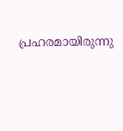പ്രഹരമായിരുന്നു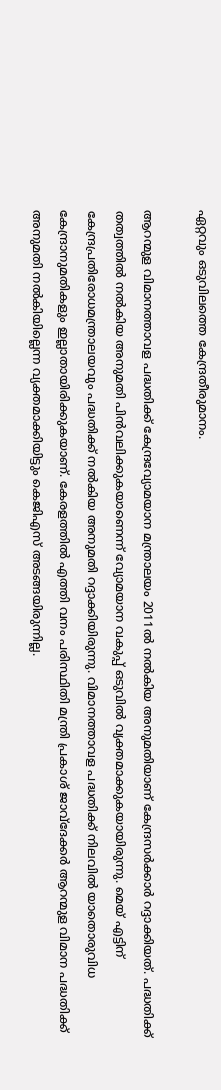ഏറ്റവും ഒടുവിലത്തെ കേന്ദ്രതീരുമാനം.

ആറന്മുള വിമാനത്താവള പദ്ധതിക്ക് കേന്ദ്രവ്യോമയാന മന്ത്രാലയം 2011ല്‍ നല്‍കിയ അനുമതിയാണ് കേന്ദ്രസര്‍ക്കാര്‍ റദ്ദാക്കിയത്. പദ്ധതിക്ക് തത്വത്തില്‍ നല്‍കിയ അനുമതി പിന്‍വലിക്കുകയാണെന്ന് വ്യോമയാന വകുപ്പ് ഒടുവില്‍ വ്യക്തമാക്കുകയായിരുന്നു. മെയ് എട്ടിന് കേന്ദ്രപ്രതിരോധമന്ത്രാലയവും പദ്ധതിക്ക് നല്‍കിയ അനുമതി റദ്ദാക്കിയിരുന്നു. വിമാനത്താവള പദ്ധതിക്ക് നിലവില്‍ യാതൊരുവിധ കേന്ദ്രാനുമതികളും ഇല്ലാതായിരിക്കുകയാണ്. കേരളത്തില്‍ എത്തി വനം പരിസ്ഥിതി മന്ത്രി പ്രകാശ് ജാവ്‌ദേക്കര്‍ ആറന്മുള വിമാന പദ്ധതിക്ക് അനുമതി നല്‍കിയില്ലെന്ന വ്യക്തമാക്കിയിട്ടും കെജിഎസ് അടങ്ങയിരുന്നില്ല.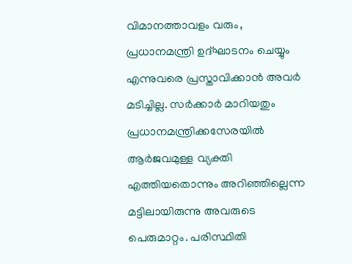വിമാനത്താവളം വരും, പ്രധാനമന്ത്രി ഉദ്ഘാടനം ചെയ്യും എന്നുവരെ പ്രസ്താവിക്കാന്‍ അവര്‍ മടിച്ചില്ല. സര്‍ക്കാര്‍ മാറിയതും പ്രധാനമന്ത്രിക്കസേരയില്‍ ആര്‍ജവമുള്ള വ്യക്തി എത്തിയതൊന്നും അറിഞ്ഞില്ലെന്ന മട്ടിലായിരുന്നു അവരുടെ പെരുമാറ്റം. പരിസ്ഥിതി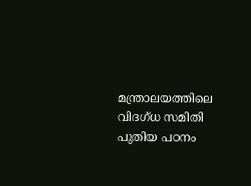മന്ത്രാലയത്തിലെ വിദഗ്ധ സമിതി പുതിയ പഠനം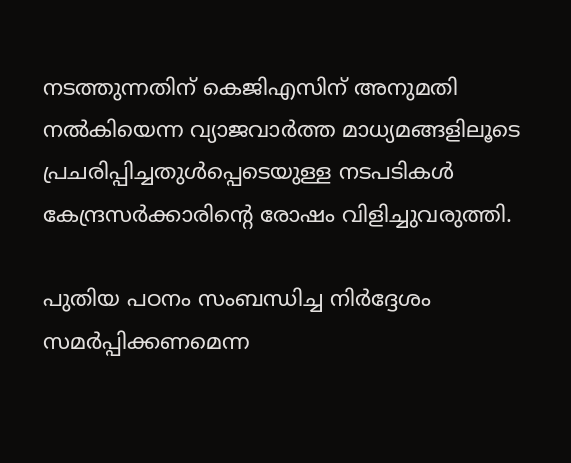നടത്തുന്നതിന് കെജിഎസിന് അനുമതി നല്‍കിയെന്ന വ്യാജവാര്‍ത്ത മാധ്യമങ്ങളിലൂടെ പ്രചരിപ്പിച്ചതുള്‍പ്പെടെയുള്ള നടപടികള്‍ കേന്ദ്രസര്‍ക്കാരിന്റെ രോഷം വിളിച്ചുവരുത്തി.

പുതിയ പഠനം സംബന്ധിച്ച നിര്‍ദ്ദേശം സമര്‍പ്പിക്കണമെന്ന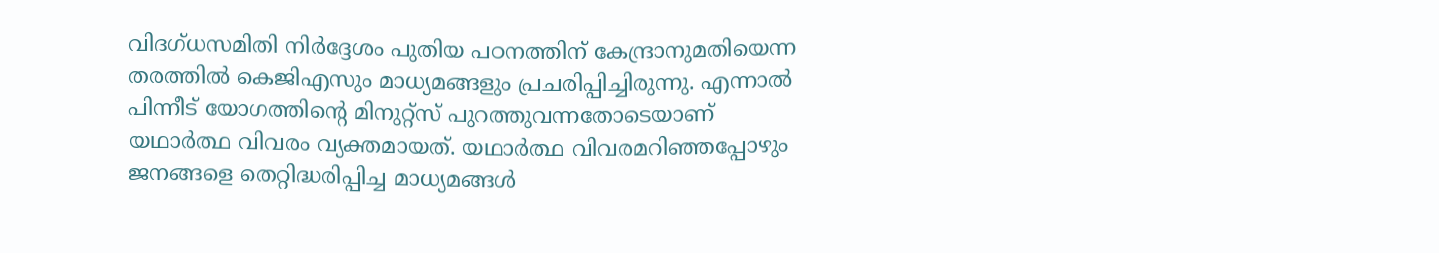വിദഗ്ധസമിതി നിര്‍ദ്ദേശം പുതിയ പഠനത്തിന് കേന്ദ്രാനുമതിയെന്ന തരത്തില്‍ കെജിഎസും മാധ്യമങ്ങളും പ്രചരിപ്പിച്ചിരുന്നു. എന്നാല്‍ പിന്നീട് യോഗത്തിന്റെ മിനുറ്റ്‌സ് പുറത്തുവന്നതോടെയാണ് യഥാര്‍ത്ഥ വിവരം വ്യക്തമായത്. യഥാര്‍ത്ഥ വിവരമറിഞ്ഞപ്പോഴും ജനങ്ങളെ തെറ്റിദ്ധരിപ്പിച്ച മാധ്യമങ്ങള്‍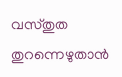വസ്തുത തുറന്നെഴുതാന്‍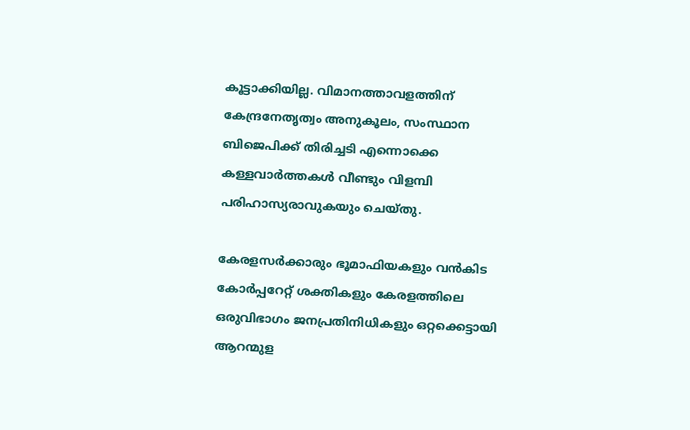കൂട്ടാക്കിയില്ല. വിമാനത്താവളത്തിന് കേന്ദ്രനേതൃത്വം അനുകൂലം, സംസ്ഥാന ബിജെപിക്ക് തിരിച്ചടി എന്നൊക്കെ കള്ളവാര്‍ത്തകള്‍ വീണ്ടും വിളമ്പി പരിഹാസ്യരാവുകയും ചെയ്തു.

കേരളസര്‍ക്കാരും ഭൂമാഫിയകളും വന്‍കിട കോര്‍പ്പറേറ്റ് ശക്തികളും കേരളത്തിലെ ഒരുവിഭാഗം ജനപ്രതിനിധികളും ഒറ്റക്കെട്ടായി ആറന്മുള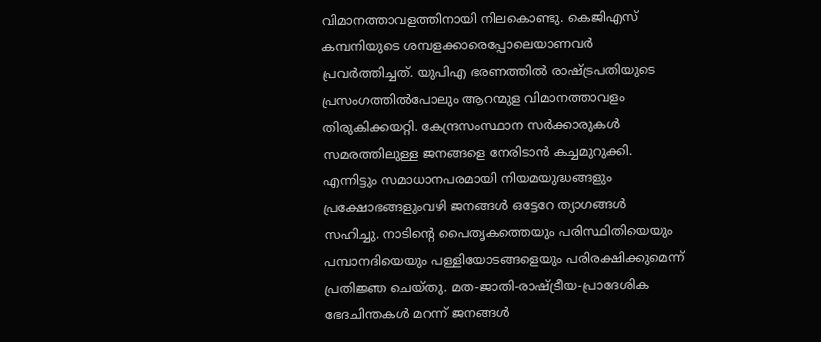വിമാനത്താവളത്തിനായി നിലകൊണ്ടു. കെജിഎസ് കമ്പനിയുടെ ശമ്പളക്കാരെപ്പോലെയാണവര്‍ പ്രവര്‍ത്തിച്ചത്. യുപിഎ ഭരണത്തില്‍ രാഷ്‌ട്രപതിയുടെ പ്രസംഗത്തില്‍പോലും ആറന്മുള വിമാനത്താവളം തിരുകിക്കയറ്റി. കേന്ദ്രസംസ്ഥാന സര്‍ക്കാരുകള്‍ സമരത്തിലുള്ള ജനങ്ങളെ നേരിടാന്‍ കച്ചമുറുക്കി. എന്നിട്ടും സമാധാനപരമായി നിയമയുദ്ധങ്ങളും പ്രക്ഷോഭങ്ങളുംവഴി ജനങ്ങള്‍ ഒട്ടേറേ ത്യാഗങ്ങള്‍ സഹിച്ചു. നാടിന്റെ പൈതൃകത്തെയും പരിസ്ഥിതിയെയും പമ്പാനദിയെയും പള്ളിയോടങ്ങളെയും പരിരക്ഷിക്കുമെന്ന് പ്രതിജ്ഞ ചെയ്തു. മത-ജാതി-രാഷ്‌ട്രീയ-പ്രാദേശിക ഭേദചിന്തകള്‍ മറന്ന് ജനങ്ങള്‍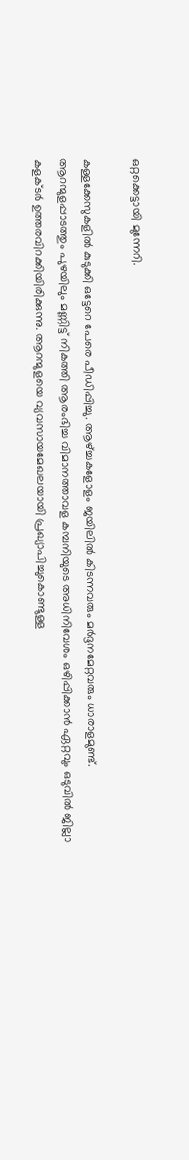ഒറ്റക്കെട്ടായി മുന്നേറി.

കള്ളക്കേസുകളില്‍ കുടുക്കി ഒട്ടേറെ പേരെ പീഡിപ്പിച്ചു. ആഴ്‌ച്ചകളോളം ജയിലില്‍ കിടന്നവരും മര്‍ദ്ദനമേറ്റവരും ധാരാളമുണ്ട്. ആറന്മുളപ്പാടത്തും പുഴയിലും മണ്ണിട്ട് നികത്തി ആരംഭിച്ച വിമാനത്താവള കമ്പനിയുടെ അധിനിവേശം ഒഴിപ്പിക്കാന്‍ ഏറ്റവും ഒടുവില്‍ ജില്ലാ കളക്ടര്‍ ഉത്തരവിറക്കിയിരിക്കുന്നു. ആറന്മുളയെ വ്യവസായമേഖലയായി പ്രഖ്യാപിച്ചുകൊണ്ടുള്ള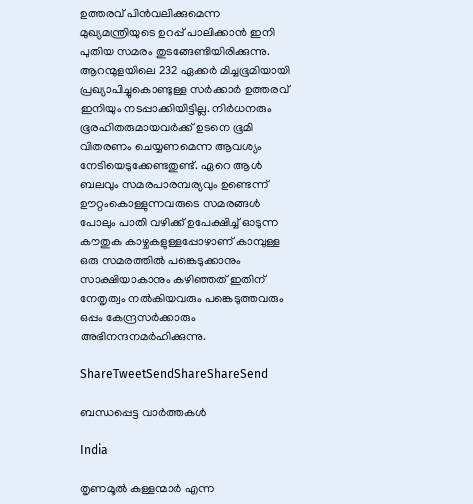ഉത്തരവ് പിന്‍വലിക്കുമെന്ന മുഖ്യമന്ത്രിയുടെ ഉറപ്പ് പാലിക്കാന്‍ ഇനി പുതിയ സമരം തുടങ്ങേണ്ടിയിരിക്കുന്നു. ആറന്മുളയിലെ 232 ഏക്കര്‍ മിച്ചഭൂമിയായി പ്രഖ്യാപിച്ചുകൊണ്ടുള്ള സര്‍ക്കാര്‍ ഉത്തരവ് ഇനിയും നടപ്പാക്കിയിട്ടില്ല. നിര്‍ധനരും ഭൂരഹിതരുമായവര്‍ക്ക് ഉടനെ ഭൂമി വിതരണം ചെയ്യണമെന്ന ആവശ്യം നേടിയെടുക്കേണ്ടതുണ്ട്. ഏറെ ആള്‍ ബലവും സമരപാരമ്പര്യവും ഉണ്ടെന്ന് ഊറ്റംകൊള്ളുന്നവരുടെ സമരങ്ങള്‍ പോലും പാതി വഴിക്ക് ഉപേക്ഷിച്ച് ഓടുന്ന കൗതുക കാഴ്ചകളുള്ളപ്പോഴാണ് കാമ്പുള്ള ഒരു സമരത്തില്‍ പങ്കെടുക്കാനും സാക്ഷിയാകാനും കഴിഞ്ഞത് ഇതിന് നേതൃത്വം നല്‍കിയവരും പങ്കെടുത്തവരും ഒപ്പം കേന്ദ്രസര്‍ക്കാരും അഭിനന്ദനമര്‍ഹിക്കുന്നു.

ShareTweetSendShareShareSend

ബന്ധപ്പെട്ട വാര്‍ത്തകള്‍

India

തൃണമൂല്‍ കള്ളന്മാര്‍ എന്ന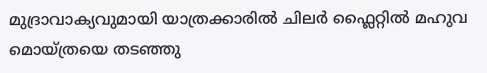മുദ്രാവാക്യവുമായി യാത്രക്കാരില്‍ ചിലര്‍ ഫ്ലൈറ്റില്‍ മഹുവ മൊയ്ത്രയെ തടഞ്ഞു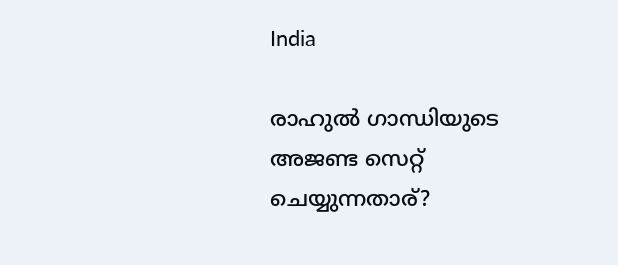India

രാഹുല്‍ ഗാന്ധിയുടെ അജണ്ട സെറ്റ് ചെയ്യുന്നതാര്?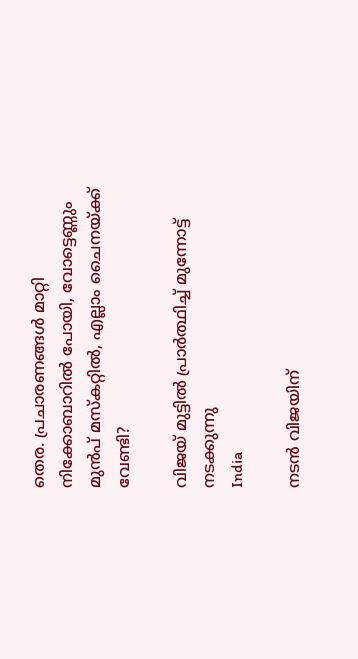തെര. പ്രചാരണങ്ങള്‍ മാറ്റി നിക്കോബാറില്‍ പോയി, വോട്ടെണ്ണും മുന്‍പ് മസ്കറ്റില്‍, എല്ലാം ചൈനയ്‌ക്ക് വേണ്ടി?

വിജയ് മുട്ടില്‍ പ്രാര്‍ത്ഥിച്ച് മുന്നോട്ട് നടക്കുന്നു
India

നടന്‍ വിജയിന്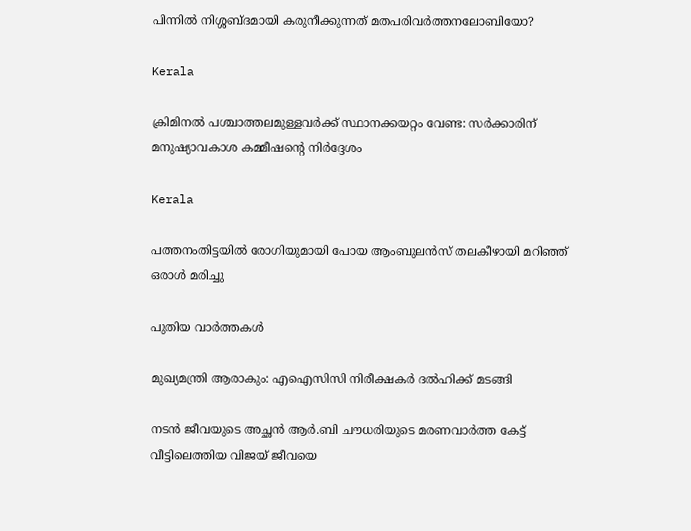പിന്നില്‍ നിശ്ശബ്ദമായി കരുനീക്കുന്നത് മതപരിവര്‍ത്തനലോബിയോ?

Kerala

ക്രിമിനല്‍ പശ്ചാത്തലമുള്ളവര്‍ക്ക് സ്ഥാനക്കയറ്റം വേണ്ട: സര്‍ക്കാരിന് മനുഷ്യാവകാശ കമ്മീഷന്റെ നിര്‍ദ്ദേശം

Kerala

പത്തനംതിട്ടയില്‍ രോഗിയുമായി പോയ ആംബുലന്‍സ് തലകീഴായി മറിഞ്ഞ് ഒരാള്‍ മരിച്ചു

പുതിയ വാര്‍ത്തകള്‍

മുഖ്യമന്ത്രി ആരാകും: എഐസിസി നിരീക്ഷകര്‍ ദല്‍ഹിക്ക് മടങ്ങി

നടന്‍ ജീവയുടെ അച്ഛന്‍ ആര്‍.ബി ചൗധരിയുടെ മരണവാര്‍ത്ത കേട്ട് വീട്ടിലെത്തിയ വിജയ് ജീവയെ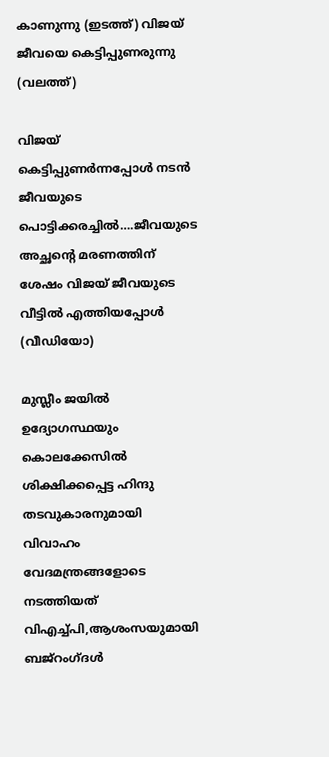കാണുന്നു (ഇടത്ത്) വിജയ് ജീവയെ കെട്ടിപ്പുണരുന്നു (വലത്ത്)

വിജയ് കെട്ടിപ്പുണര്‍ന്നപ്പോള്‍ നടന്‍ ജീവയുടെ പൊട്ടിക്കരച്ചില്‍….ജീവയുടെ അച്ഛന്റെ മരണത്തിന് ശേഷം വിജയ് ജീവയുടെ വീട്ടില്‍ എത്തിയപ്പോള്‍ (വീഡിയോ)

മുസ്ലീം ജയില്‍ ഉദ്യോഗസ്ഥയും കൊലക്കേസില്‍ ശിക്ഷിക്കപ്പെട്ട ഹിന്ദു തടവുകാരനുമായി വിവാഹം വേദമന്ത്രങ്ങളോടെ നടത്തിയത് വിഎച്ച്പി,ആശംസയുമായി ബജ്‌റംഗ്ദള്‍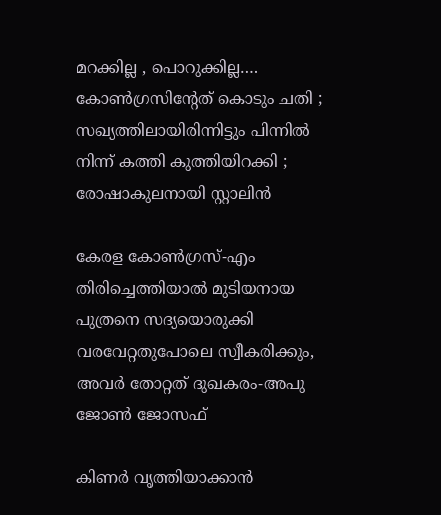മറക്കില്ല , പൊറുക്കില്ല…. കോൺഗ്രസിൻ്റേത് കൊടും ചതി ; സഖ്യത്തിലായിരിന്നിട്ടും പിന്നിൽ നിന്ന് കത്തി കുത്തിയിറക്കി ; രോഷാകുലനായി സ്റ്റാലിൻ

കേരള കോണ്‍ഗ്രസ്-എം തിരിച്ചെത്തിയാല്‍ മുടിയനായ പുത്രനെ സദ്യയൊരുക്കി വരവേറ്റതുപോലെ സ്വീകരിക്കും, അവര്‍ തോറ്റത് ദുഖകരം-അപു ജോണ്‍ ജോസഫ്

കിണര്‍ വൃത്തിയാക്കാന്‍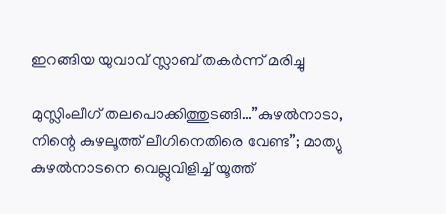ഇറങ്ങിയ യുവാവ് സ്ലാബ് തകര്‍ന്ന് മരിച്ചു

മുസ്ലിംലീഗ് തലപൊക്കിത്തുടങ്ങി…”കുഴൽനാടാ, നിന്റെ കുഴലൂത്ത് ലീഗിനെതിരെ വേണ്ട”; മാത്യു കുഴൽനാടനെ വെല്ലുവിളിച്ച് യൂത്ത്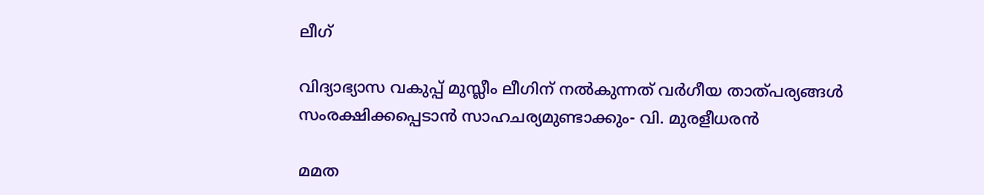ലീഗ്

വിദ്യാഭ്യാസ വകുപ്പ് മുസ്ലീം ലീഗിന് നല്‍കുന്നത് വര്‍ഗീയ താത്പര്യങ്ങള്‍ സംരക്ഷിക്കപ്പെടാന്‍ സാഹചര്യമുണ്ടാക്കും- വി. മുരളീധരന്‍

മമത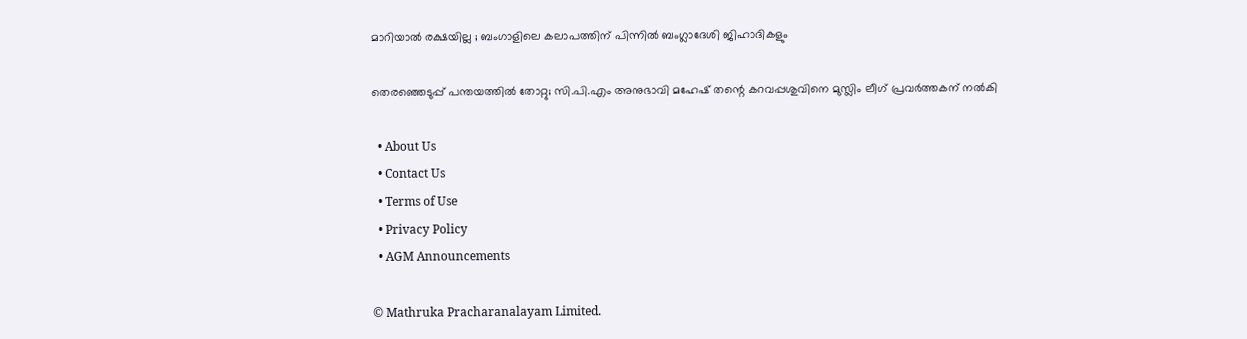മാറിയാൽ രക്ഷയില്ല ; ബംഗാളിലെ കലാപത്തിന് പിന്നിൽ ബംഗ്ലാദേശി ജിഹാദികളും

തെരഞ്ഞെടുപ്പ് പന്തയത്തില്‍ തോറ്റു; സി.പി.എം അനുഭാവി മഹേഷ് തന്റെ കറവപ്പശുവിനെ മുസ്ലിം ലീഗ് പ്രവര്‍ത്തകന് നല്‍കി

  • About Us
  • Contact Us
  • Terms of Use
  • Privacy Policy
  • AGM Announcements

© Mathruka Pracharanalayam Limited.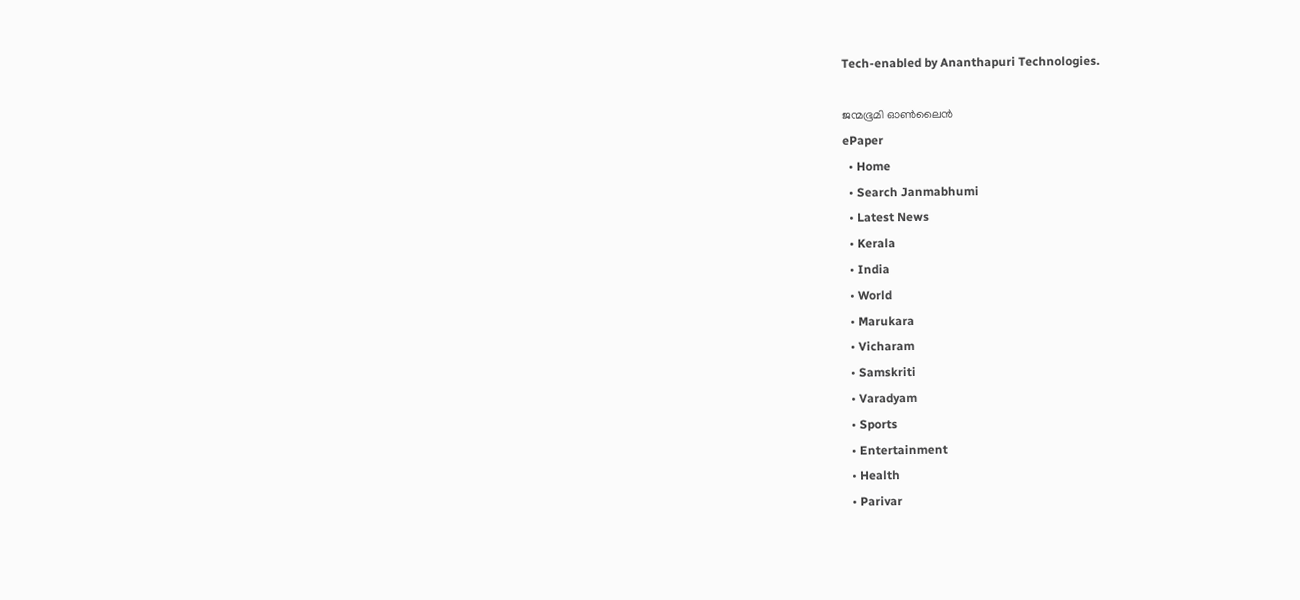Tech-enabled by Ananthapuri Technologies.

ജന്മഭൂമി ഓണ്‍ലൈന്‍
ePaper
  • Home
  • Search Janmabhumi
  • Latest News
  • Kerala
  • India
  • World
  • Marukara
  • Vicharam
  • Samskriti
  • Varadyam
  • Sports
  • Entertainment
  • Health
  • Parivar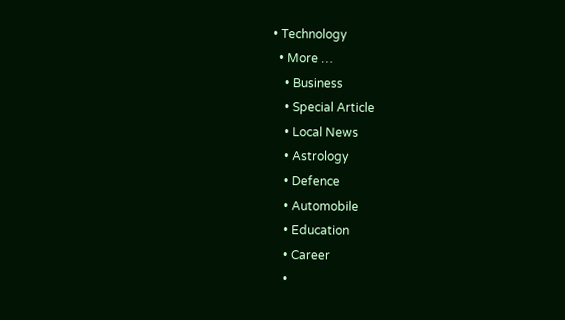• Technology
  • More …
    • Business
    • Special Article
    • Local News
    • Astrology
    • Defence
    • Automobile
    • Education
    • Career
    •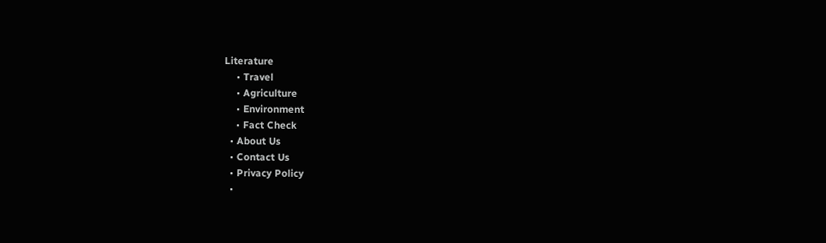Literature
    • Travel
    • Agriculture
    • Environment
    • Fact Check
  • About Us
  • Contact Us
  • Privacy Policy
  •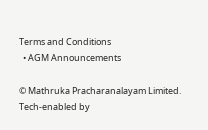Terms and Conditions
  • AGM Announcements

© Mathruka Pracharanalayam Limited.
Tech-enabled by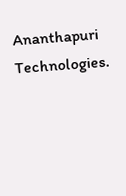Ananthapuri Technologies.